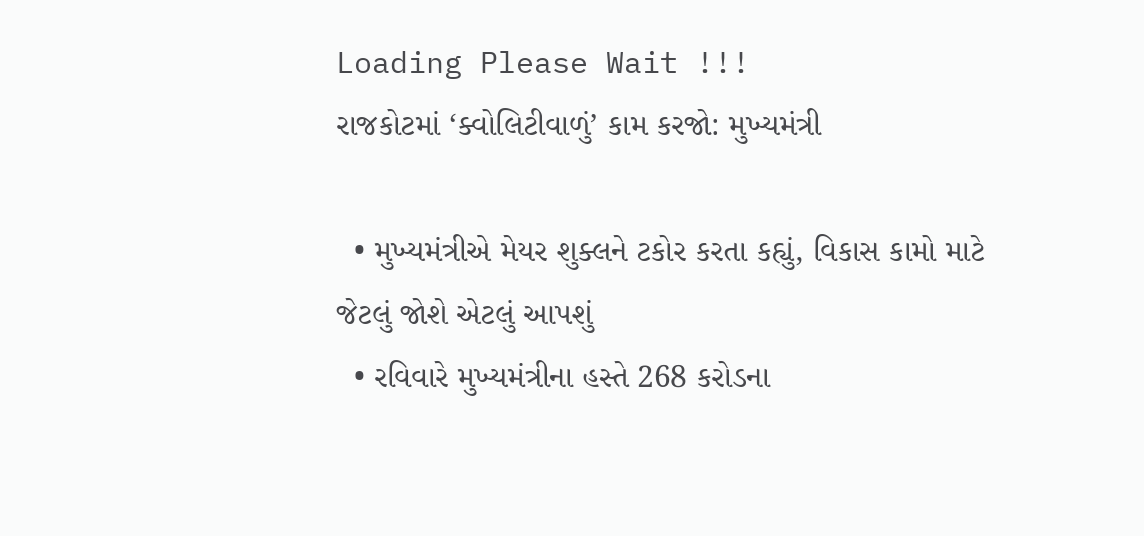Loading Please Wait !!!
રાજકોટમાં ‘ક્વોલિટીવાળું’ કામ કરજો: મુખ્યમંત્રી

  • મુખ્યમંત્રીએ મેયર શુક્લને ટકોર કરતા કહ્યું, વિકાસ કામો માટે જેટલું જોશે એટલું આપશું
  • રવિવારે મુખ્યમંત્રીના હસ્તે 268 કરોડના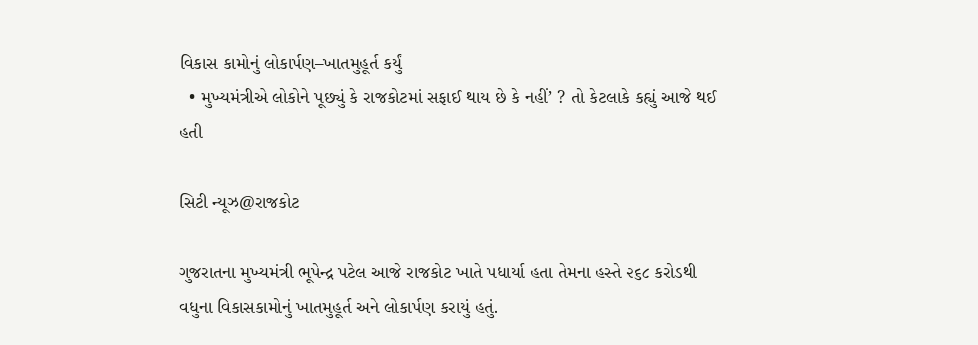વિકાસ કામોનું લોકાર્પણ–ખાતમુહૂર્ત કર્યું
  • મુખ્યમંત્રીએ લોકોને પૂછ્યું કે રાજકોટમાં સફાઈ થાય છે કે નહીં’ ? તો કેટલાકે કહ્યું આજે થઈ હતી

સિટી ન્યૂઝ@રાજકોટ

ગુજરાતના મુખ્યમંત્રી ભૂપેન્દ્ર પટેલ આજે રાજકોટ ખાતે પધાર્યા હતા તેમના હસ્તે ૨૬૮ કરોડથી વધુના વિકાસકામોનું ખાતમુહૂર્ત અને લોકાર્પણ કરાયું હતું.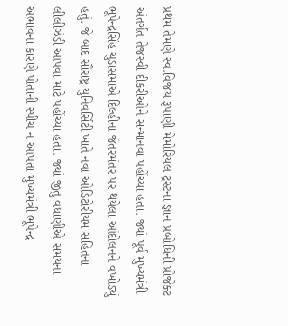પ્રથમ તેમણે સ્વ.વિજય રૂપાણી મેમોરિયલ ટ્રસ્ટના જ્ઞાન પ્રબોધિની પ્રોજેક્ટ અંતર્ગત તેજસ્વી દીકરીઓને સન્માનવા પહોંચ્યા હતા. જ્યાં પૂર્વ મુખ્યમંત્રી ભૂપેન્દ્રસિંહ ચુડાસમાએ દિલ્હીના જંતરમંતર પર થયેલા આંદોલનને વખોડ્યું હતું. જે બાદ સૌરાષ્ટ્ર યુનિવર્સિટી ખાતે નવા ઓડિટોરીયમ સહિતના લીલીઝંડી આપવા માટે પહોંચ્યા હતા. જ્યાં જીતુ વધાણીએ સમયના અભાવના કારણે પોતાની સ્પીચ ન આપતા મુખ્યમંત્રી ભૂપેન્દ્ર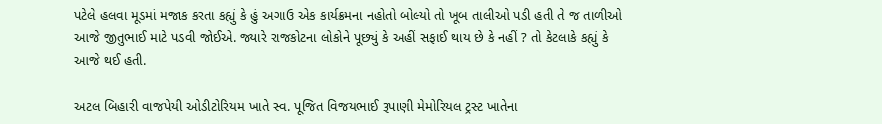પટેલે હલવા મૂડમાં મજાક કરતા કહ્યું કે હું અગાઉ એક કાર્યક્રમના નહોતો બોલ્યો તો ખૂબ તાલીઓ પડી હતી તે જ તાળીઓ આજે જીતુભાઈ માટે પડવી જોઈએ. જ્યારે રાજકોટના લોકોને પૂછ્યું કે અહીં સફાઈ થાય છે કે નહીં ? તો કેટલાકે કહ્યું કે આજે થઈ હતી.

અટલ બિહારી વાજપેયી ઓડીટોરિયમ ખાતે સ્વ. પૂજિત વિજયભાઈ રૂપાણી મેમોરિયલ ટ્રસ્ટ ખાતેના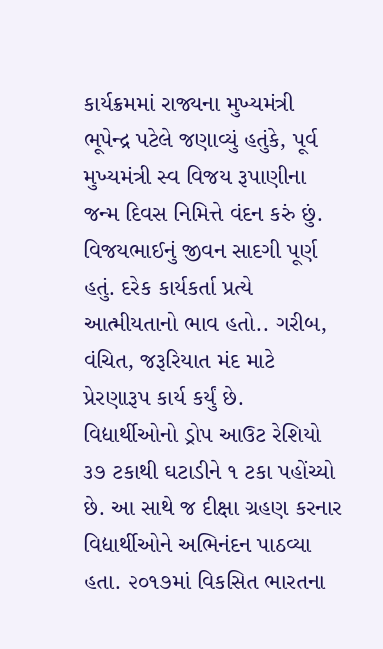કાર્યક્રમમાં રાજ્યના મુખ્યમંત્રી ભૂપેન્દ્ર પટેલે જણાવ્યું હતુંકે, પૂર્વ મુખ્યમંત્રી સ્વ વિજય રૂપાણીના જન્મ દિવસ નિમિત્તે વંદન કરું છું. વિજયભાઈનું જીવન સાદગી પૂર્ણ હતું. દરેક કાર્યકર્તા પ્રત્યે આત્મીયતાનો ભાવ હતો.. ગરીબ, વંચિત, જરૂરિયાત મંદ માટે પ્રેરણારૂપ કાર્ય કર્યું છે. વિદ્યાર્થીઓનો ડ્રોપ આઉટ રેશિયો ૩૭ ટકાથી ઘટાડીને ૧ ટકા પહોંચ્યો છે. આ સાથે જ દીક્ષા ગ્રહણ કરનાર વિદ્યાર્થીઓને અભિનંદન પાઠવ્યા હતા. ૨૦૧૭માં વિકસિત ભારતના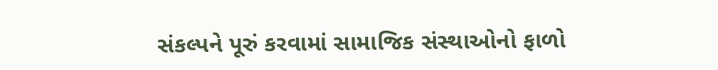સંકલ્પને પૂરું કરવામાં સામાજિક સંસ્થાઓનો ફાળો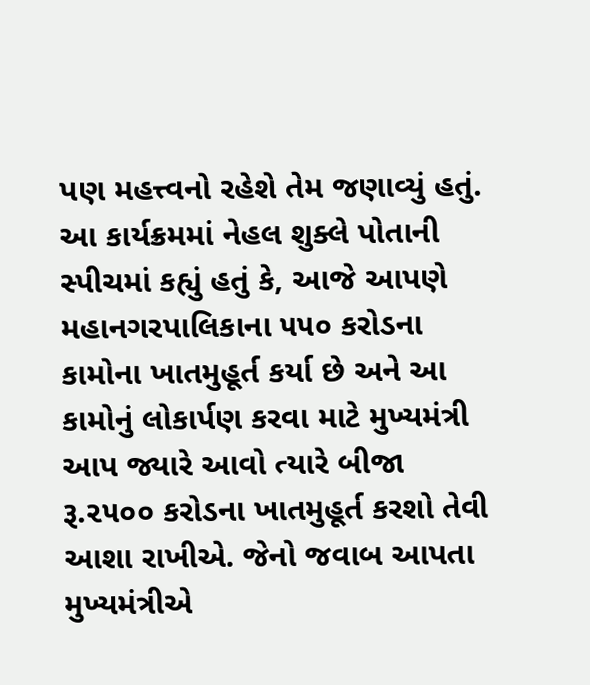પણ મહત્ત્વનો રહેશે તેમ જણાવ્યું હતું. આ કાર્યક્રમમાં નેહલ શુક્લે પોતાની સ્પીચમાં કહ્યું હતું કે, આજે આપણે મહાનગરપાલિકાના ૫૫૦ કરોડના કામોના ખાતમુહૂર્ત કર્યા છે અને આ કામોનું લોકાર્પણ કરવા માટે મુખ્યમંત્રી આપ જ્યારે આવો ત્યારે બીજા રૂ.૨૫૦૦ કરોડના ખાતમુહૂર્ત કરશો તેવી આશા રાખીએ. જેનો જવાબ આપતા મુખ્યમંત્રીએ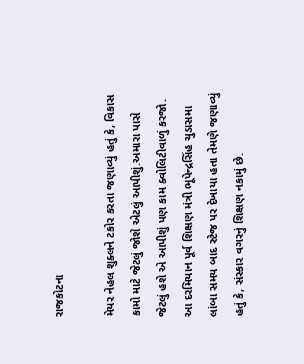રાજકોટના

મેયર નેહલ શુક્લને ટકોર કરતા જણાવ્યું હતું કે, વિકાસ કામો માટે જેટલું જોશે એટલું આપીશું.અમારા પાસે જેટલું હશે એ આપીશું પણ કામ ક્વોલિટીવાળું કરજો. આ દરમિયાન પૂર્વ શિક્ષણ મંત્રી ભૂપેન્દ્રસિંહ ચુડાસમા લાંબા સમય બાદ સ્ટેજ પર દેખાયા હતા તેમણે જણાવ્યું હતું કે, સંસ્કાર વગરનું શિક્ષણ નકામું છે.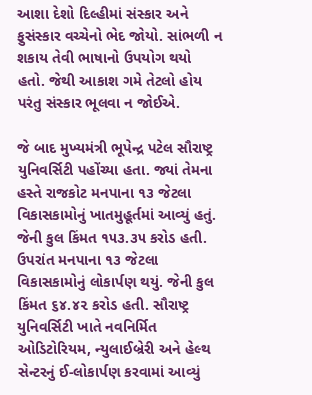આશા દેશો દિલ્હીમાં સંસ્કાર અને ફુસંસ્કાર વચ્ચેનો ભેદ જોયો. સાંભળી ન શકાય તેવી ભાષાનો ઉપયોગ થયો હતો. જેથી આકાશ ગમે તેટલો હોય પરંતુ સંસ્કાર ભૂલવા ન જોઈએ.

જે બાદ મુખ્યમંત્રી ભૂપેન્દ્ર પટેલ સૌરાષ્ટ્ર યુનિવર્સિટી પહોંચ્યા હતા. જ્યાં તેમના હસ્તે રાજકોટ મનપાના ૧૩ જેટલા વિકાસકામોનું ખાતમુહૂર્તમાં આવ્યું હતું. જેની કુલ કિંમત ૧૫૩.૩૫ કરોડ હતી. ઉપરાંત મનપાના ૧૩ જેટલા વિકાસકામોનું લોકાર્પણ થયું. જેની કુલ કિંમત ૬૪.૪૨ કરોડ હતી. સૌરાષ્ટ્ર યુનિવર્સિટી ખાતે નવનિર્મિત ઓડિટોરિયમ, ન્યુલાઈબ્રેરી અને હેલ્થ સેન્ટરનું ઈ-લોકાર્પણ કરવામાં આવ્યું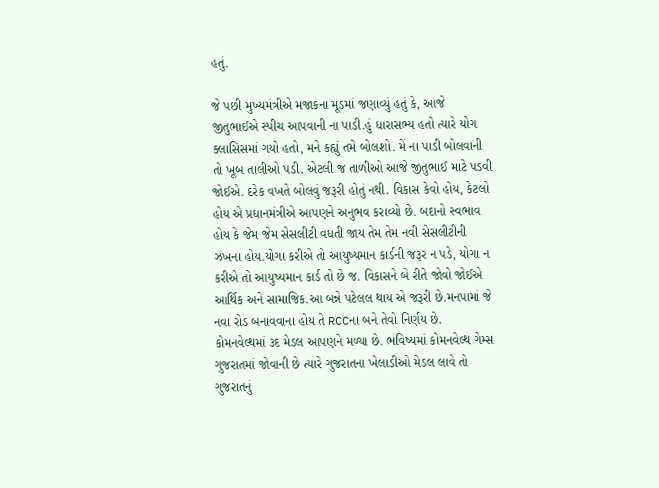હતું.

જે પછી મુખ્યમંત્રીએ મજાકના મૂડમાં જણાવ્યું હતું કે, આજે જીતુભાઈએ સ્પીચ આપવાની ના પાડી.હું ધારાસભ્ય હતો ત્યારે યોગ ક્લાસિસમાં ગયો હતો, મને કહ્યું તમે બોલશો. મેં ના પાડી બોલવાની તો ખૂબ તાલીઓ પડી. એટલી જ તાળીઓ આજે જીતુભાઈ માટે પડવી જોઈએ. દરેક વખતે બોલવું જરૂરી હોતું નથી. વિકાસ કેવો હોય, કેટલો હોય એ પ્રધાનમંત્રીએ આપણને અનુભવ કરાવ્યો છે. બદાનો સ્વભાવ હોય કે જેમ જેમ સેસલીટી વધતી જાય તેમ તેમ નવી સેસલીટીની ઝંખના હોય.યોગા કરીએ તો આયુષ્યમાન કાર્ડની જરૂર ન પડે, યોગા ન કરીએ તો આયુષ્યમાન કાર્ડ તો છે જ. વિકાસને બે રીતે જોવો જોઈએ આર્થિક અને સામાજિક.આ બન્ને પટેલલ થાય એ જરૂરી છે.મનપામાં જે નવા રોડ બનાવવાના હોય તે RCCના બને તેવો નિર્ણય છે. કોમનવેલ્થમાં ૩દ મેડલ આપણને મળ્યા છે. ભવિષ્યમાં કોમનવેલ્થ ગેમ્સ ગુજરાતમાં જોવાની છે ત્યારે ગુજરાતના ખેલાડીઓ મેડલ લાવે તો ગુજરાતનું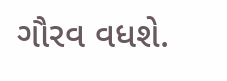ગૌરવ વધશે.